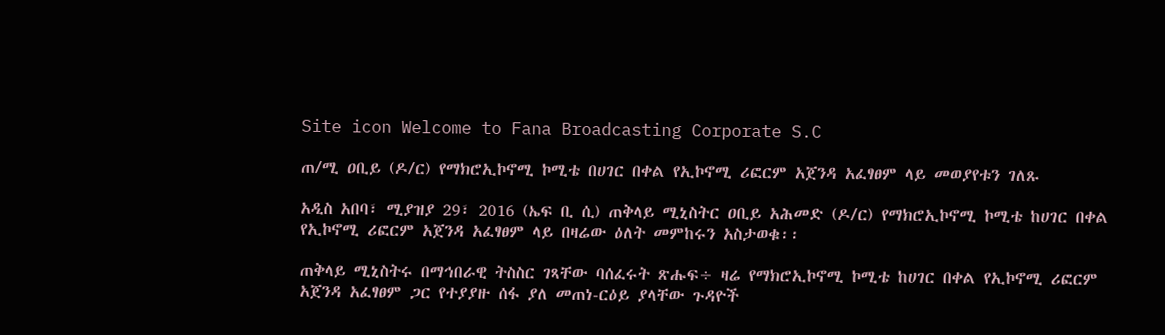Site icon Welcome to Fana Broadcasting Corporate S.C

ጠ/ሚ ዐቢይ (ዶ/ር) የማክሮኢኮኖሚ ኮሚቴ በሀገር በቀል የኢኮኖሚ ሪፎርም አጀንዳ አፈፃፀም ላይ መወያየቱን ገለጹ

አዲስ አበባ፣ ሚያዝያ 29፣ 2016 (ኤፍ ቢ ሲ) ጠቅላይ ሚኒስትር ዐቢይ አሕመድ (ዶ/ር) የማክሮኢኮኖሚ ኮሚቴ ከሀገር በቀል የኢኮኖሚ ሪፎርም አጀንዳ አፈፃፀም ላይ በዛሬው ዕለት መምከሩን አስታወቁ፡፡

ጠቅላይ ሚኒስትሩ በማኅበራዊ ትስስር ገጻቸው ባሰፈሩት ጽሑፍ÷ ዛሬ የማክሮኢኮኖሚ ኮሚቴ ከሀገር በቀል የኢኮኖሚ ሪፎርም አጀንዳ አፈፃፀም ጋር የተያያዙ ሰፋ ያለ መጠነ-ርዕይ ያላቸው ጉዳዮች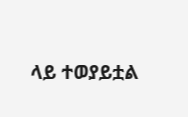ላይ ተወያይቷል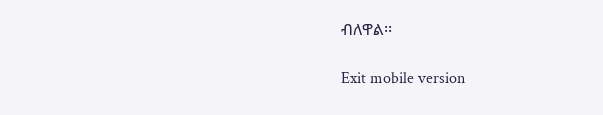ብለዋል፡፡

Exit mobile version